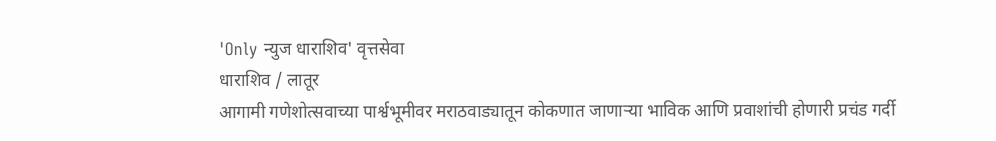'Only न्युज धाराशिव' वृत्तसेवा
धाराशिव / लातूर
आगामी गणेशोत्सवाच्या पार्श्वभूमीवर मराठवाड्यातून कोकणात जाणाऱ्या भाविक आणि प्रवाशांची होणारी प्रचंड गर्दी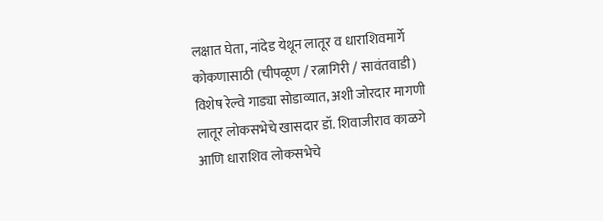लक्षात घेता, नांदेड येथून लातूर व धाराशिवमार्गे कोकणासाठी (चीपळूण / रत्नागिरी / सावंतवाडी) विशेष रेल्वे गाड्या सोडाव्यात, अशी जोरदार मागणी लातूर लोकसभेचे खासदार डॉ. शिवाजीराव काळगे आणि धाराशिव लोकसभेचे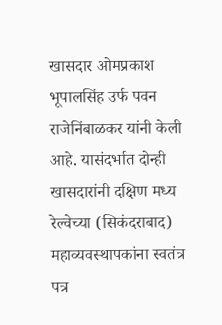खासदार ओमप्रकाश भूपालसिंह उर्फ पवन राजेनिंबाळकर यांनी केली आहे. यासंदर्भात दोन्ही खासदारांनी दक्षिण मध्य रेल्वेच्या (सिकंदराबाद) महाव्यवस्थापकांना स्वतंत्र पत्र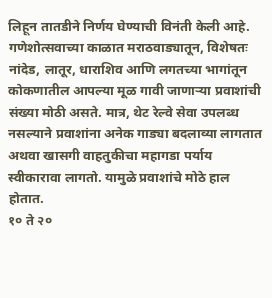लिहून तातडीने निर्णय घेण्याची विनंती केली आहे.
गणेशोत्सवाच्या काळात मराठवाड्यातून, विशेषतः नांदेड, लातूर, धाराशिव आणि लगतच्या भागांतून कोकणातील आपल्या मूळ गावी जाणाऱ्या प्रवाशांची संख्या मोठी असते. मात्र, थेट रेल्वे सेवा उपलब्ध नसल्याने प्रवाशांना अनेक गाड्या बदलाव्या लागतात अथवा खासगी वाहतुकीचा महागडा पर्याय स्वीकारावा लागतो. यामुळे प्रवाशांचे मोठे हाल होतात.
१० ते २०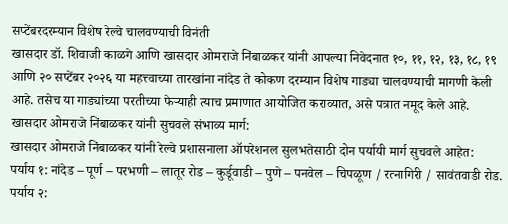सप्टेंबरदरम्यान विशेष रेल्वे चालवण्याची विनंती
खासदार डॉ. शिवाजी काळगे आणि खासदार ओमराजे निंबाळकर यांनी आपल्या निवेदनात १०, ११, १२, १३, १८, १९ आणि २० सप्टेंबर २०२६ या महत्त्वाच्या तारखांना नांदेड ते कोकण दरम्यान विशेष गाड्या चालवण्याची मागणी केली आहे. तसेच या गाड्यांच्या परतीच्या फेऱ्याही त्याच प्रमाणात आयोजित कराव्यात, असे पत्रात नमूद केले आहे.
खासदार ओमराजे निंबाळकर यांनी सुचवले संभाव्य मार्ग:
खासदार ओमराजे निंबाळकर यांनी रेल्वे प्रशासनाला ऑपरेशनल सुलभतेसाठी दोन पर्यायी मार्ग सुचवले आहेत:
पर्याय १: नांदेड – पूर्ण – परभणी – लातूर रोड – कुर्डूवाडी – पुणे – पनवेल – चिपळूण / रत्नागिरी / सावंतवाडी रोड.
पर्याय २: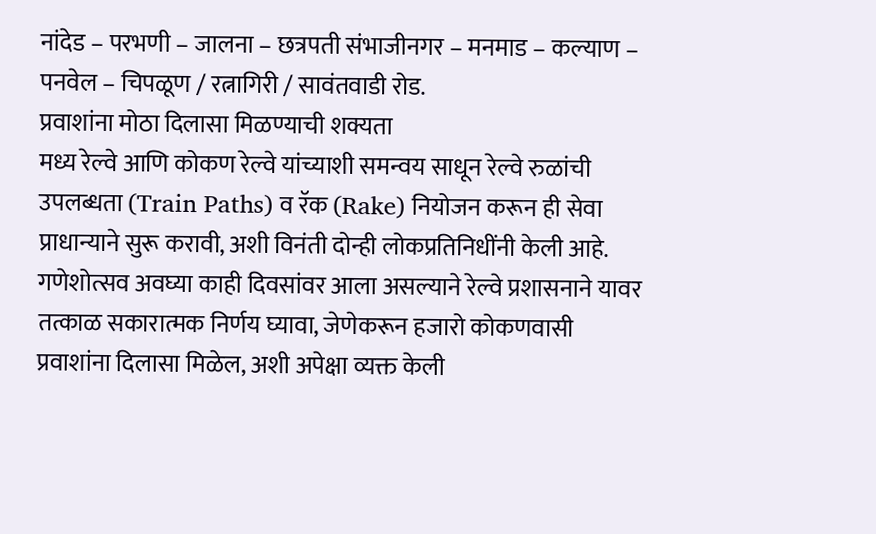नांदेड – परभणी – जालना – छत्रपती संभाजीनगर – मनमाड – कल्याण – पनवेल – चिपळूण / रत्नागिरी / सावंतवाडी रोड.
प्रवाशांना मोठा दिलासा मिळण्याची शक्यता
मध्य रेल्वे आणि कोकण रेल्वे यांच्याशी समन्वय साधून रेल्वे रुळांची उपलब्धता (Train Paths) व रॅक (Rake) नियोजन करून ही सेवा प्राधान्याने सुरू करावी, अशी विनंती दोन्ही लोकप्रतिनिधींनी केली आहे. गणेशोत्सव अवघ्या काही दिवसांवर आला असल्याने रेल्वे प्रशासनाने यावर तत्काळ सकारात्मक निर्णय घ्यावा, जेणेकरून हजारो कोकणवासी प्रवाशांना दिलासा मिळेल, अशी अपेक्षा व्यक्त केली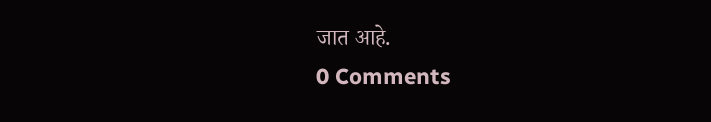जात आहे.
0 Comments